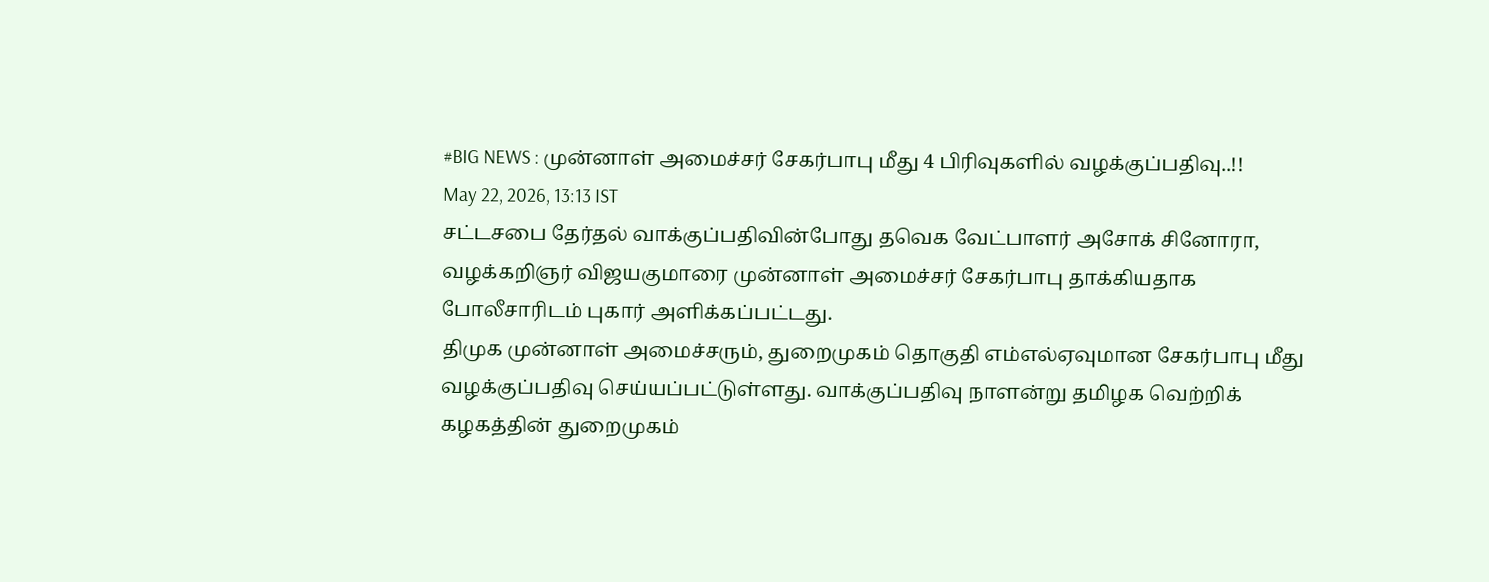#BIG NEWS : முன்னாள் அமைச்சர் சேகர்பாபு மீது 4 பிரிவுகளில் வழக்குப்பதிவு..!!
May 22, 2026, 13:13 IST
சட்டசபை தேர்தல் வாக்குப்பதிவின்போது தவெக வேட்பாளர் அசோக் சினோரா, வழக்கறிஞர் விஜயகுமாரை முன்னாள் அமைச்சர் சேகர்பாபு தாக்கியதாக போலீசாரிடம் புகார் அளிக்கப்பட்டது.
திமுக முன்னாள் அமைச்சரும், துறைமுகம் தொகுதி எம்எல்ஏவுமான சேகர்பாபு மீது வழக்குப்பதிவு செய்யப்பட்டுள்ளது. வாக்குப்பதிவு நாளன்று தமிழக வெற்றிக் கழகத்தின் துறைமுகம்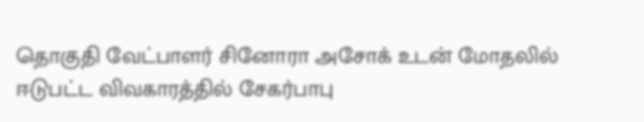தொகுதி வேட்பாளர் சினோரா அசோக் உடன் மோதலில் ஈடுபட்ட விவகாரத்தில் சேகர்பாபு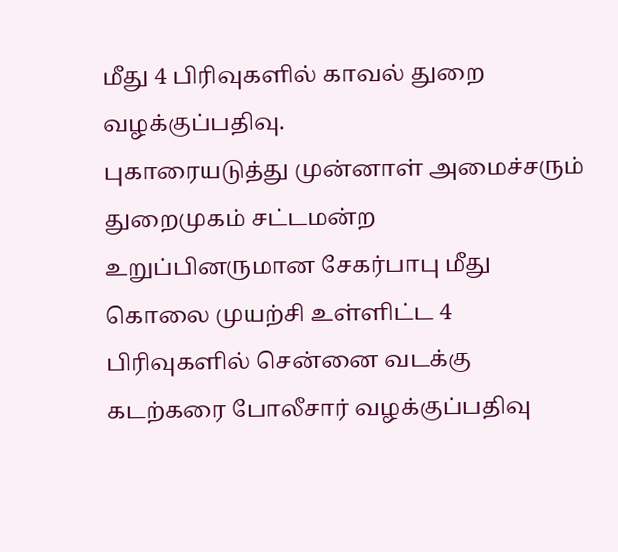மீது 4 பிரிவுகளில் காவல் துறை வழக்குப்பதிவு.
புகாரையடுத்து முன்னாள் அமைச்சரும் துறைமுகம் சட்டமன்ற உறுப்பினருமான சேகர்பாபு மீது கொலை முயற்சி உள்ளிட்ட 4 பிரிவுகளில் சென்னை வடக்கு கடற்கரை போலீசார் வழக்குப்பதிவு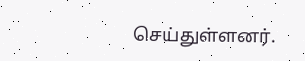செய்துள்ளனர்.